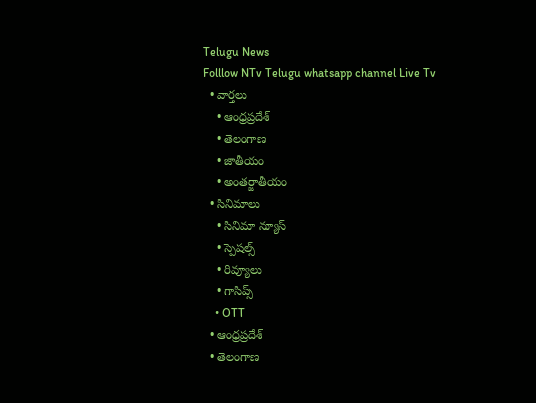Telugu News
Folllow NTv Telugu whatsapp channel Live Tv
  • వార్తలు
    • ఆంధ్రప్రదేశ్
    • తెలంగాణ
    • జాతీయం
    • అంతర్జాతీయం
  • సినిమాలు
    • సినిమా న్యూస్
    • స్పెషల్స్
    • రివ్యూలు
    • గాసిప్స్
    • OTT
  • ఆంధ్రప్రదేశ్
  • తెలంగాణ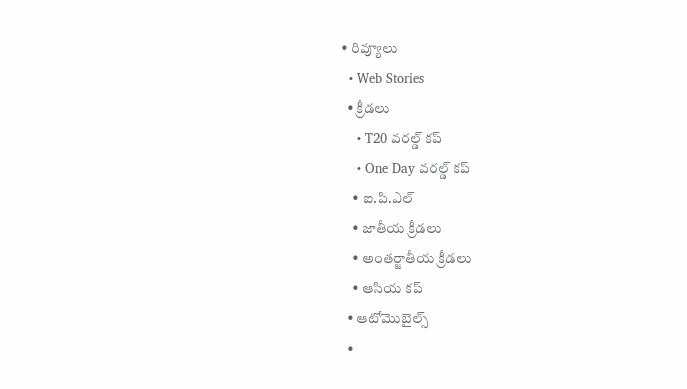• రివ్యూలు
  • Web Stories
  • క్రీడలు
    • T20 వరల్డ్ కప్
    • One Day వరల్డ్ కప్
    • ఐ.పి.ఎల్
    • జాతీయ క్రీడలు
    • అంతర్జాతీయ క్రీడలు
    • ఆసియ కప్
  • ఆటోమొబైల్స్
  •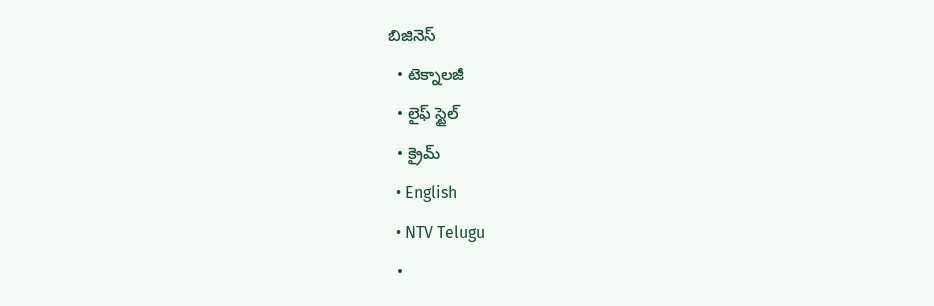బిజినెస్‌
  • టెక్నాలజీ
  • లైఫ్ స్టైల్
  • క్రైమ్
  • English
  • NTV Telugu
  •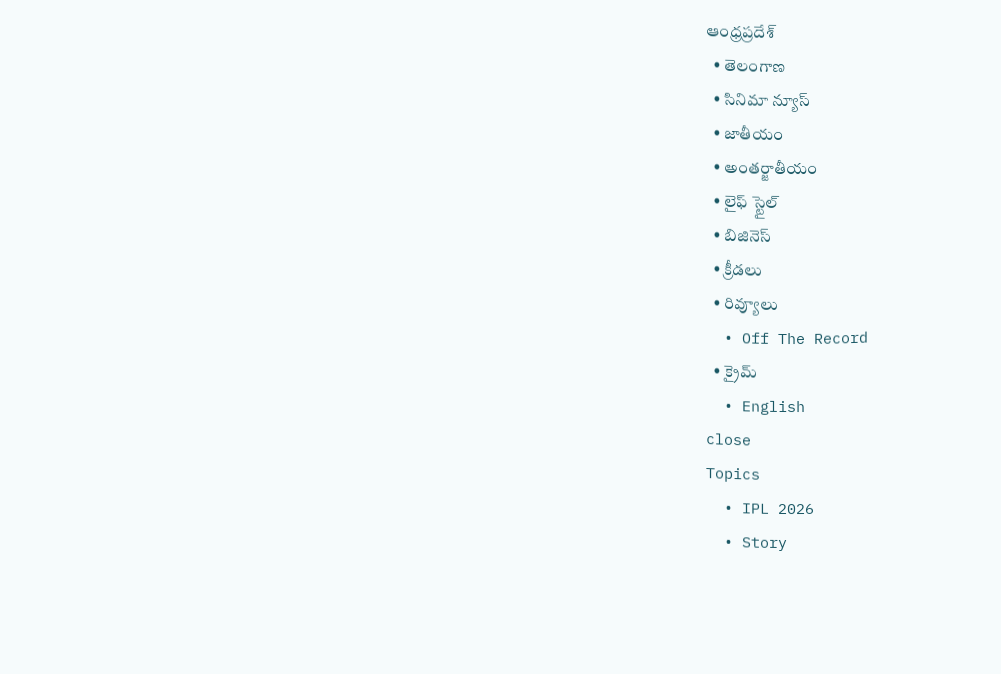ఆంధ్రప్రదేశ్
  • తెలంగాణ
  • సినిమా న్యూస్
  • జాతీయం
  • అంతర్జాతీయం
  • లైఫ్ స్టైల్
  • బిజినెస్‌
  • క్రీడలు
  • రివ్యూలు
  • Off The Record
  • క్రైమ్
  • English
close
Topics
  • IPL 2026
  • Story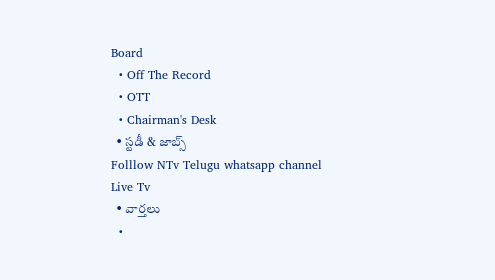Board
  • Off The Record
  • OTT
  • Chairman's Desk
  • స్టడీ & జాబ్స్
Folllow NTv Telugu whatsapp channel Live Tv
  • వార్తలు
  •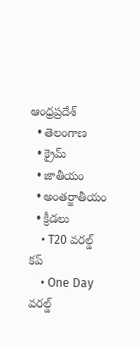ఆంధ్రప్రదేశ్
  • తెలంగాణ
  • క్రైమ్
  • జాతీయం
  • అంతర్జాతీయం
  • క్రీడలు
    • T20 వరల్డ్ కప్
    • One Day వరల్డ్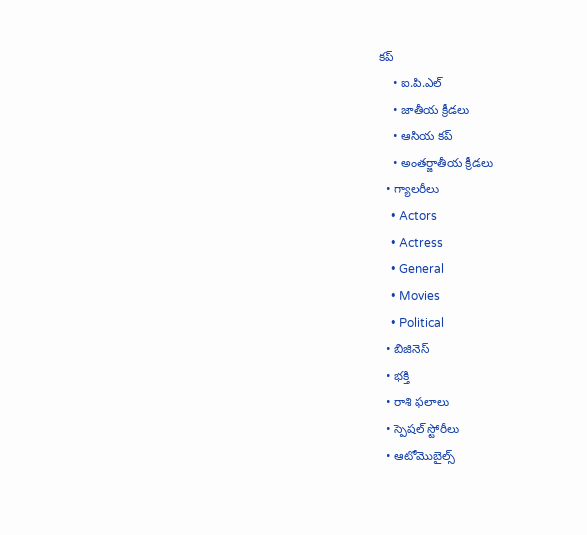కప్
    • ఐ.పి.ఎల్
    • జాతీయ క్రీడలు
    • ఆసియ కప్
    • అంతర్జాతీయ క్రీడలు
  • గ్యాలరీలు
    • Actors
    • Actress
    • General
    • Movies
    • Political
  • బిజినెస్‌
  • భక్తి
  • రాశి ఫలాలు
  • స్పెషల్‌ స్టోరీలు
  • ఆటోమొబైల్స్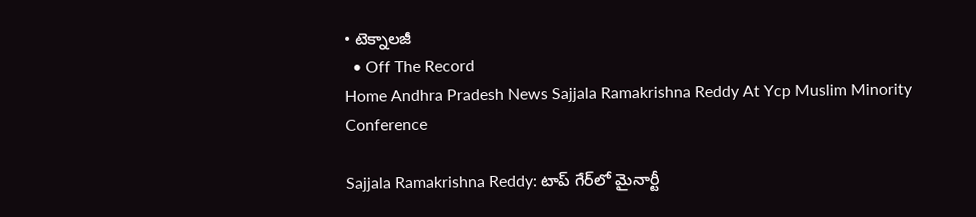• టెక్నాలజీ
  • Off The Record
Home Andhra Pradesh News Sajjala Ramakrishna Reddy At Ycp Muslim Minority Conference

Sajjala Ramakrishna Reddy: టాప్ గేర్‌లో మైనార్టీ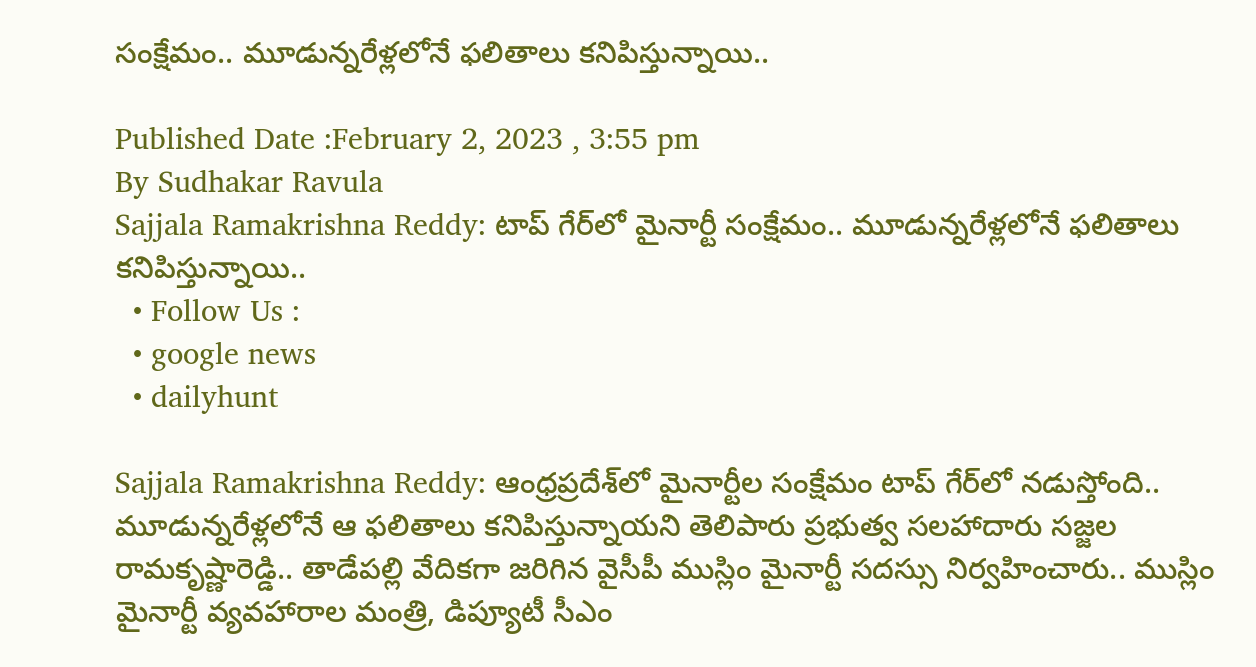సంక్షేమం.. మూడున్నరేళ్లలోనే ఫలితాలు కనిపిస్తున్నాయి..

Published Date :February 2, 2023 , 3:55 pm
By Sudhakar Ravula
Sajjala Ramakrishna Reddy: టాప్ గేర్‌లో మైనార్టీ సంక్షేమం.. మూడున్నరేళ్లలోనే ఫలితాలు కనిపిస్తున్నాయి..
  • Follow Us :
  • google news
  • dailyhunt

Sajjala Ramakrishna Reddy: ఆంధ్రప్రదేశ్‌లో మైనార్టీల సంక్షేమం టాప్‌ గేర్‌లో నడుస్తోంది.. మూడున్నరేళ్లలోనే ఆ ఫలితాలు కనిపిస్తున్నాయని తెలిపారు ప్రభుత్వ సలహాదారు సజ్జల రామకృష్ణారెడ్డి.. తాడేపల్లి వేదికగా జరిగిన వైసీపీ ముస్లిం మైనార్టీ సదస్సు నిర్వహించారు.. ముస్లిం మైనార్టీ వ్యవహారాల మంత్రి, డిప్యూటీ సీఎం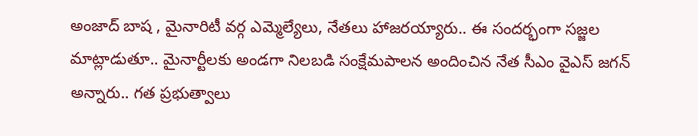అంజాద్ బాష , మైనారిటీ వర్గ ఎమ్మెల్యేలు, నేతలు హాజరయ్యారు.. ఈ సందర్భంగా సజ్జల మాట్లాడుతూ.. మైనార్టీలకు అండగా నిలబడి సంక్షేమపాలన అందించిన నేత సీఎం వైఎస్‌ జగన్‌ అన్నారు.. గత ప్రభుత్వాలు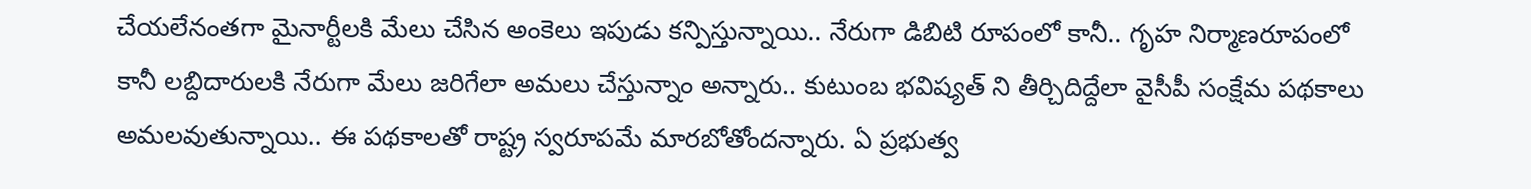చేయలేనంతగా మైనార్టీలకి మేలు చేసిన అంకెలు ఇపుడు కన్పిస్తున్నాయి.. నేరుగా డిబిటి రూపంలో కానీ.. గృహ ‌నిర్మాణరూపంలో కానీ లబ్దిదారులకి నేరుగా మేలు జరిగేలా అమలు చేస్తున్నాం అన్నారు.. కుటుంబ భవిష్యత్ ని తీర్చిదిద్దేలా వైసీపీ సంక్షేమ‌ పథకాలు అమలవుతున్నాయి.. ఈ పథకాలతో రాష్ట్ర స్వరూపమే మారబోతోందన్నారు. ఏ ప్రభుత్వ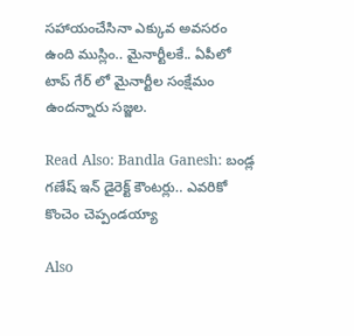సహాయం‌చేసినా ఎక్కువ అవసరం ఉంది ముస్లిం.. మైనార్టీలకే.. ఏపీలో టాప్ గేర్ లో మైనార్టీల సంక్షేమం ఉందన్నారు సజ్జల.

Read Also: Bandla Ganesh: బండ్ల గణేష్ ఇన్ డైరెక్ట్ కౌంటర్లు.. ఎవరికో కొంచెం చెప్పండయ్యా

Also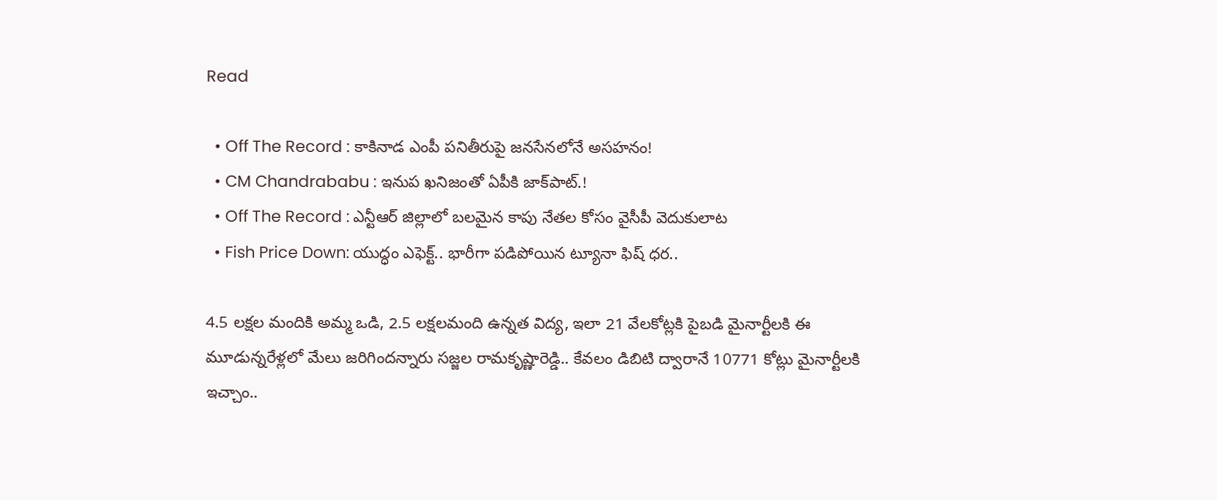Read

  • Off The Record : కాకినాడ ఎంపీ పనితీరుపై జనసేనలోనే అసహనం!
  • CM Chandrababu : ఇనుప ఖనిజంతో ఏపీకి జాక్‌పాట్.!
  • Off The Record : ఎన్టీఆర్ జిల్లాలో బలమైన కాపు నేతల కోసం వైసీపీ వెదుకులాట
  • Fish Price Down: యుద్ధం ఎఫెక్ట్.. భారీగా పడిపోయిన ట్యూనా ఫిష్ ధర..

4.5 లక్షల మందికి అమ్మ ఒడి, 2.5 లక్షలమంది ఉన్నత విద్య, ఇలా 21 వేల‌కోట్లకి పైబడి మైనార్టీలకి ఈ మూడున్నరేళ్లలో మేలు జరిగిందన్నారు సజ్జల రామకృష్ణారెడ్డి.. కేవలం డిబిటి ద్వారానే 10771 కోట్లు మైనార్టీలకి ఇచ్చాం..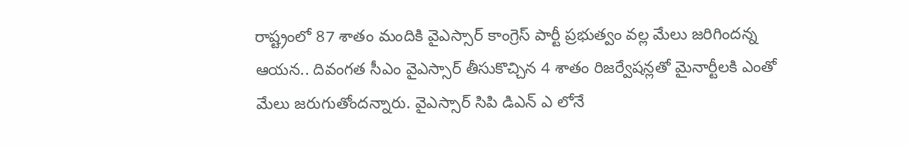రాష్ట్రంలో 87 శాతం మందికి వైఎస్సార్ కాంగ్రెస్ పార్టీ ప్రభుత్వం వల్ల మేలు జరిగిందన్న ఆయన.. దివంగత సీఎం వైఎస్సార్ తీసుకొచ్చిన 4 శాతం రిజర్వేషన్లతో మైనార్టీలకి ఎంతో మేలు జరుగుతోందన్నారు. వైఎస్సార్ సిపి డిఎన్ ఎ లోనే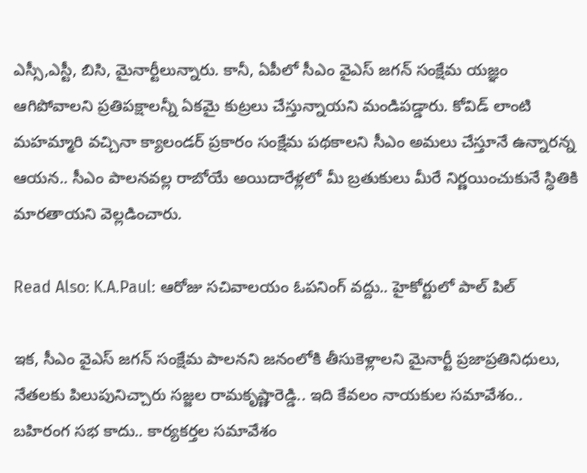ఎస్సీ,ఎస్టీ, బిసి, మైనార్టీలున్నారు. కానీ, ఏపీలో సీఎం వైఎస్ జగన్ సంక్షేమ యజ్ఞం ఆగిపోవాలని ప్రతిపక్షాలన్నీ ఏకమై కుట్రలు చేస్తున్నాయని మండిపడ్డారు. కోవిడ్ లాంటి మహమ్మారి వచ్చినా క్యాలండర్ ప్రకారం సంక్షేమ‌ పథకాలని సీఎం అమలు చేస్తూనే ఉన్నారన్న ఆయన.. సీఎం పాలన‌వల్ల రాబోయే అయిదారేళ్లలో మీ బ్రతుకులు మీరే నిర్ణయించుకునే స్ధితికి మారతాయని వెల్లడించారు.

Read Also: K.A.Paul: ఆరోజు సచివాలయం ఓపనింగ్‌ వద్దు.. హైకోర్టులో పాల్ పిల్

ఇక, సీఎం వైఎస్‌ జగన్ సంక్షేమ‌ పాలనని జనంలోకి తీసుకెళ్లాలని మైనార్టీ ప్రజాప్రతినిధులు, నేతలకు పిలుపునిచ్చారు సజ్జల రామకృష్ణారెడ్డి.. ఇది కేవలం నాయకుల సమావేశం.. బహిరంగ సభ కాదు.. కార్యకర్తల సమావేశం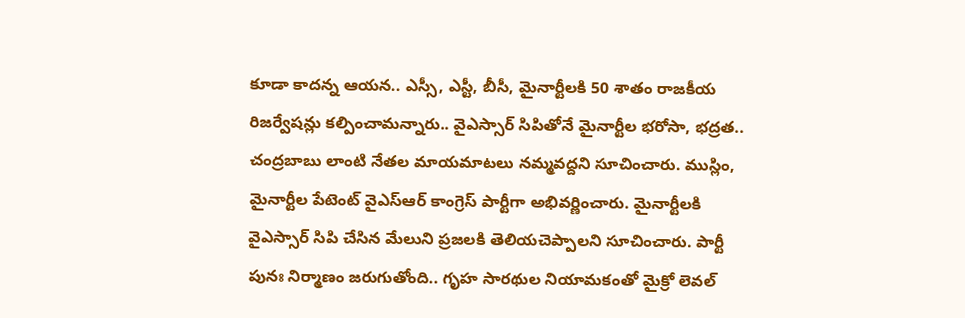కూడా కాదన్న ఆయన.. ఎస్సీ, ఎస్టీ, బీసీ, మైనార్టీలకి 50 శాతం రాజకీయ రిజర్వేషన్లు కల్పించామన్నారు.. వైఎస్సార్ సిపితోనే మైనార్టీల భరోసా, భద్రత.. చంద్రబాబు లాంటి నేతల‌ మాయమాటలు నమ్మవద్దని సూచించారు. ముస్లిం, మైనార్టీల పేటెంట్ వైఎస్‌ఆర్‌ కాంగ్రెస్‌ పార్టీగా అభివర్ణించారు. మైనార్టీలకి వైఎస్సార్ సిపి చేసిన మేలుని ప్రజలకి తెలియచెప్పాలని సూచించారు. పార్టీ పునః నిర్మాణం జరుగుతోంది.. గృహ సారథుల నియామకంతో మైక్రో లెవల్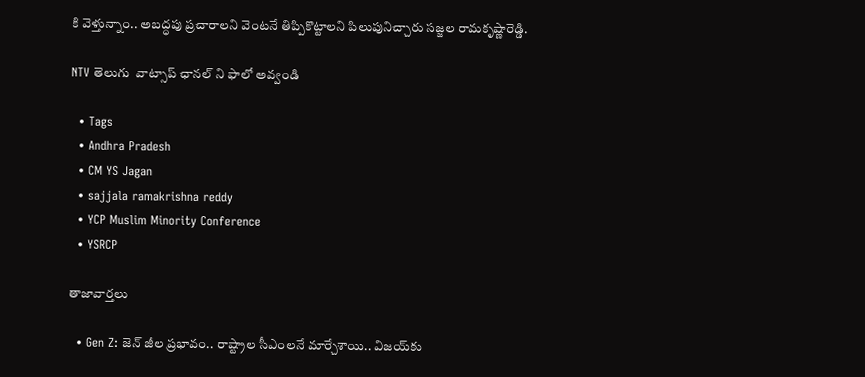కి వెళ్తున్నాం.. అబద్ధపు ప్రచారాలని వెంటనే తిప్పికొట్టాలని పిలుపునిచ్చారు సజ్జల రామకృష్ణారెడ్డి.

NTV తెలుగు  వాట్సాప్ ఛానల్ ని ఫాలో అవ్వండి

  • Tags
  • Andhra Pradesh
  • CM YS Jagan
  • sajjala ramakrishna reddy
  • YCP Muslim Minority Conference
  • YSRCP

తాజావార్తలు

  • Gen Z: జెన్ జీల ప్రభావం.. రాష్ట్రాల సీఎంలనే మార్చేశాయి.. విజయ్‌కు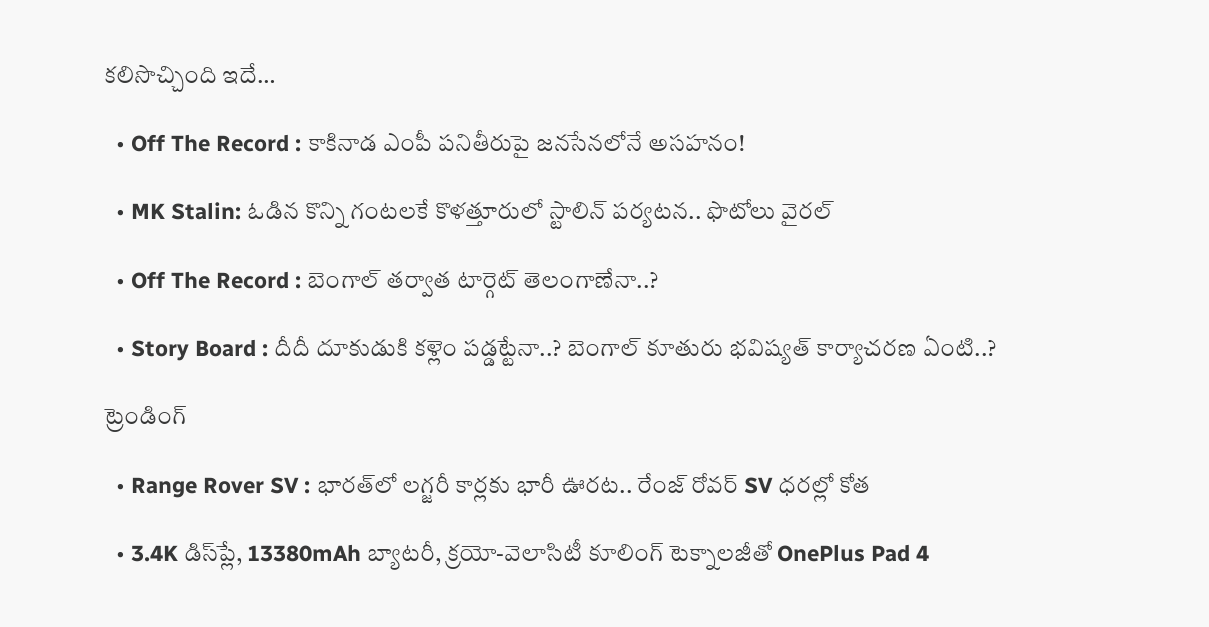కలిసొచ్చింది ఇదే…

  • Off The Record : కాకినాడ ఎంపీ పనితీరుపై జనసేనలోనే అసహనం!

  • MK Stalin: ఓడిన కొన్ని గంటలకే కొళత్తూరులో స్టాలిన్ పర్యటన.. ఫొటోలు వైరల్

  • Off The Record : బెంగాల్ తర్వాత టార్గెట్ తెలంగాణేనా..?

  • Story Board : దీదీ దూకుడుకి కళ్లెం పడ్డట్టేనా..? బెంగాల్ కూతురు భవిష్యత్ కార్యాచరణ ఏంటి..?

ట్రెండింగ్‌

  • Range Rover SV : భారత్‌లో లగ్జరీ కార్లకు భారీ ఊరట.. రేంజ్ రోవర్ SV ధరల్లో కోత

  • 3.4K డిస్‌ప్లే, 13380mAh బ్యాటరీ, క్రయో-వెలాసిటీ కూలింగ్ టెక్నాలజీతో OnePlus Pad 4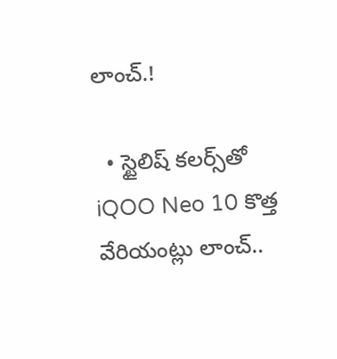లాంచ్.!

  • స్టైలిష్ కలర్స్‌తో iQOO Neo 10 కొత్త వేరియంట్లు లాంచ్..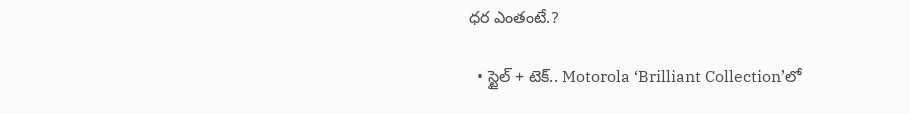ధర ఎంతంటే.?

  • స్టైల్ + టెక్.. Motorola ‘Brilliant Collection’లో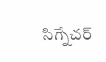సిగ్నేచర్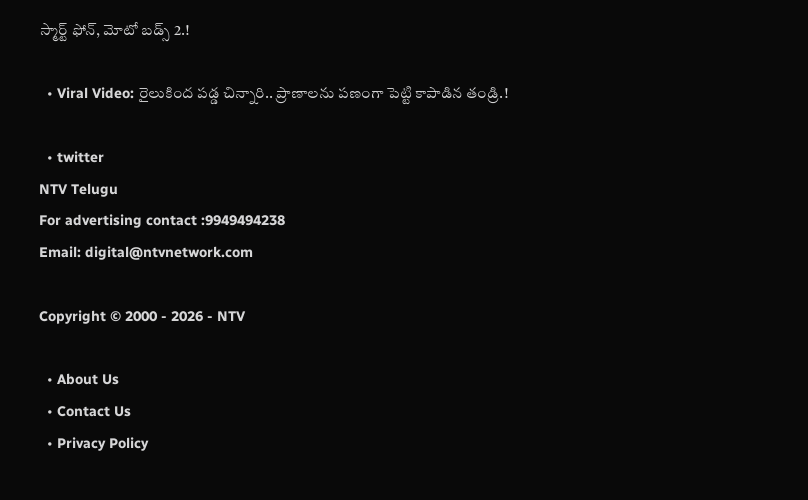స్మార్ట్ ఫోన్, మోటో బడ్స్ 2.!

  • Viral Video: రైలుకింద పడ్డ చిన్నారి.. ప్రాణాలను పణంగా పెట్టి కాపాడిన తండ్రి.!

  • twitter
NTV Telugu
For advertising contact :9949494238
Email: digital@ntvnetwork.com

Copyright © 2000 - 2026 - NTV

  • About Us
  • Contact Us
  • Privacy Policy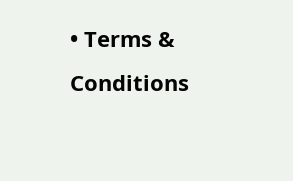• Terms & Conditions